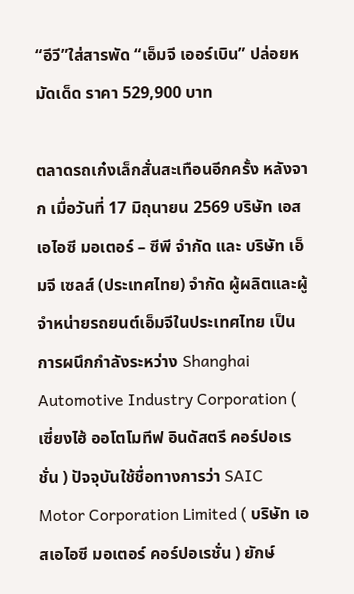“อีวี”ใส่สารพัด “เอ็มจี เออร์เบิน” ปล่อยหมัดเด็ด ราคา 529,900 บาท

ตลาดรถเก๋งเล็กสั่นสะเทือนอีกครั้ง หลังจาก เมื่อวันที่ 17 มิถุนายน 2569 บริษัท เอสเอไอซี มอเตอร์ – ซีพี จำกัด และ บริษัท เอ็มจี เซลส์ (ประเทศไทย) จำกัด ผู้ผลิตและผู้จำหน่ายรถยนต์เอ็มจีในประเทศไทย เป็นการผนึกกำลังระหว่าง Shanghai Automotive Industry Corporation ( เซี่ยงไฮ้ ออโตโมทีฟ อินดัสตรี คอร์ปอเรชั่น ) ปัจจุบันใช้ชื่อทางการว่า SAIC Motor Corporation Limited ( บริษัท เอสเอไอซี มอเตอร์ คอร์ปอเรชั่น ) ยักษ์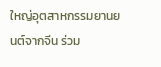ใหญ่อุตสาหกรรมยานยนต์จากจีน ร่วม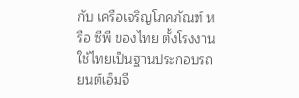กับ เครือเจริญโภคภัณฑ์ หรือ ซีพี ของไทย ตั้งโรงงานใช้ไทยเป็นฐานประกอบรถยนต์เอ็มจี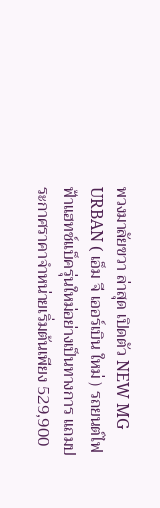พวงมาลัยขวา ล่าสุด เปิดตัว NEW MG URBAN ( เอ็ม จี เออร์เบิน ใหม่ ) รถยนต์ไฟฟ้าแฮทช์แบ็ครุ่นใหม่อย่างเป็นทางการ แถมประกาศราคาจำหน่ายเริ่มต้นเพียง 529,900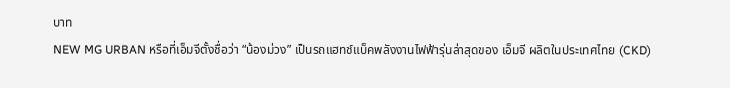บาท
NEW MG URBAN หรือที่เอ็มจีตั้งชื่อว่า “น้องม่วง” เป็นรถแฮทช์แบ็คพลังงานไฟฟ้ารุ่นล่าสุดของ เอ็มจี ผลิตในประเทศไทย (CKD)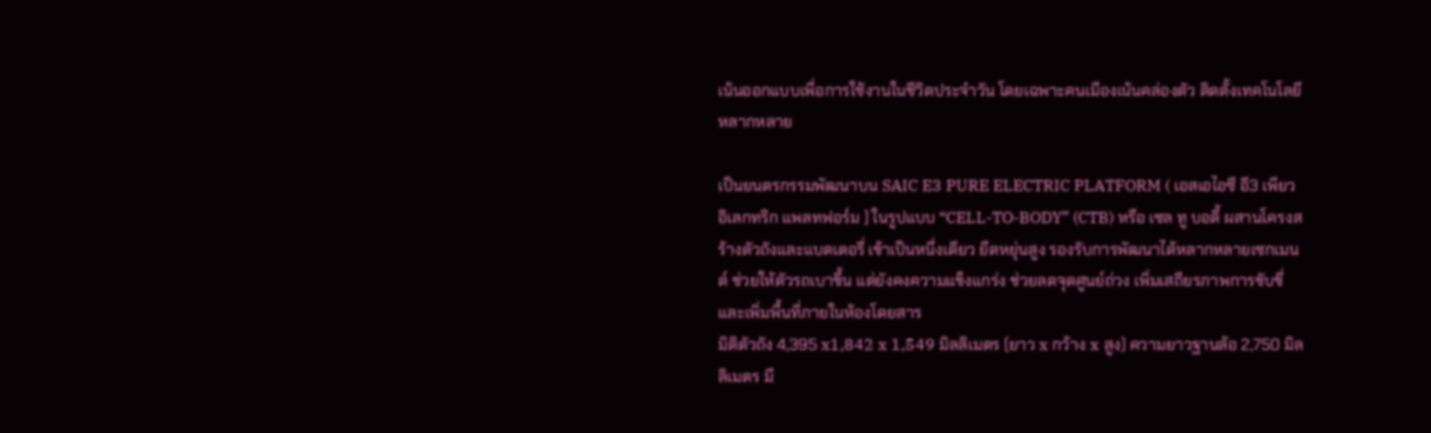เน้นออกแบบเพื่อการใช้งานในชีวิตประจำวัน โดยเฉพาะคนเมืองเน้นคล่องตัว ติดตั้งเทคโนโลยีหลากหลาย

เป็นยนตรกรรมพัฒนาบน SAIC E3 PURE ELECTRIC PLATFORM ( เอสเอไอซี อี3 เพียว อิเลกทริก แพลทฟอร์ม ) ในรูปแบบ “CELL-TO-BODY” (CTB) หรือ เซล ทู บอดี้ ผสานโครงสร้างตัวถังและแบตเตอรี่ เข้าเป็นหนึ่งเดียว ยืดหยุ่นสูง รองรับการพัฒนาได้หลากหลายเซกเมนต์ ช่วยให้ตัวรถเบาขึ้น แต่ยังคงความแข็งแกร่ง ช่วยลดจุดศูนย์ถ่วง เพิ่มเสถียรภาพการขับขี่ และเพิ่มพื้นที่ภายในห้องโดยสาร
มิติตัวถัง 4,395 x1,842 x 1,549 มิลลิเมตร (ยาว x กว้าง x สูง) ความยาวฐานล้อ 2,750 มิลลิเมตร มี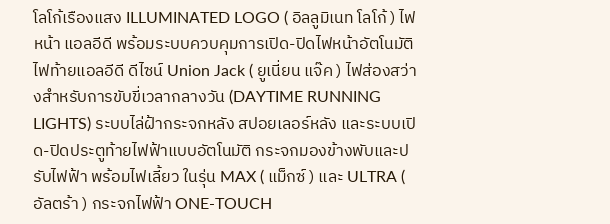โลโก้เรืองแสง ILLUMINATED LOGO ( อิลลูมิเนท โลโก้ ) ไฟหน้า แอลอีดี พร้อมระบบควบคุมการเปิด-ปิดไฟหน้าอัตโนมัติ ไฟท้ายแอลอีดี ดีไซน์ Union Jack ( ยูเนี่ยน แจ๊ค ) ไฟส่องสว่างสำหรับการขับขี่เวลากลางวัน (DAYTIME RUNNING LIGHTS) ระบบไล่ฝ้ากระจกหลัง สปอยเลอร์หลัง และระบบเปิด-ปิดประตูท้ายไฟฟ้าแบบอัตโนมัติ กระจกมองข้างพับและปรับไฟฟ้า พร้อมไฟเลี้ยว ในรุ่น MAX ( แม็กซ์ ) และ ULTRA ( อัลตร้า ) กระจกไฟฟ้า ONE-TOUCH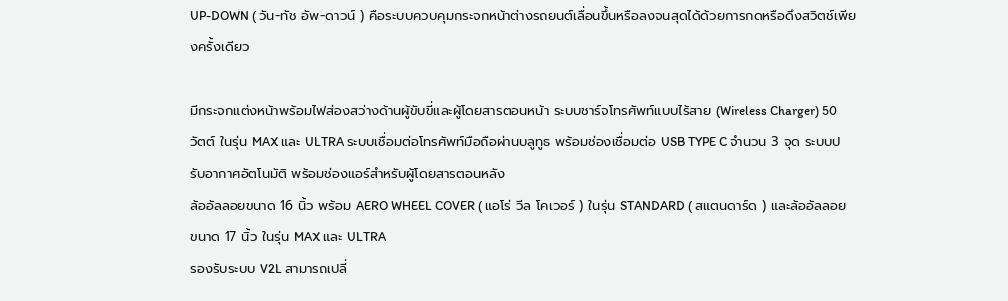UP-DOWN ( วัน-ทัช อัพ-ดาวน์ ) คือระบบควบคุมกระจกหน้าต่างรถยนต์เลื่อนขึ้นหรือลงจนสุดได้ด้วยการกดหรือดึงสวิตช์เพียงครั้งเดียว

มีกระจกแต่งหน้าพร้อมไฟส่องสว่างด้านผู้ขับขี่และผู้โดยสารตอนหน้า ระบบชาร์จโทรศัพท์แบบไร้สาย (Wireless Charger) 50 วัตต์ ในรุ่น MAX และ ULTRA ระบบเชื่อมต่อโทรศัพท์มือถือผ่านบลูทูธ พร้อมช่องเชื่อมต่อ USB TYPE C จำนวน 3 จุด ระบบปรับอากาศอัตโนมัติ พร้อมช่องแอร์สำหรับผู้โดยสารตอนหลัง
ล้ออัลลอยขนาด 16 นิ้ว พร้อม AERO WHEEL COVER ( แอโร่ วีล โคเวอร์ ) ในรุ่น STANDARD ( สแตนดาร์ด ) และล้ออัลลอยขนาด 17 นิ้ว ในรุ่น MAX และ ULTRA
รองรับระบบ V2L สามารถเปลี่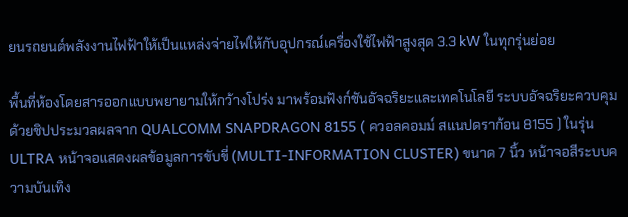ยนรถยนต์พลังงานไฟฟ้าให้เป็นแหล่งจ่ายไฟให้กับอุปกรณ์เครื่องใช้ไฟฟ้าสูงสุด 3.3 kW ในทุกรุ่นย่อย

พื้นที่ห้องโดยสารออกแบบพยายามให้กว้างโปร่ง มาพร้อมฟังก์ชันอัจฉริยะและเทคโนโลยี ระบบอัจฉริยะควบคุมด้วยชิปประมวลผลจาก QUALCOMM SNAPDRAGON 8155 ( ควอลคอมม์ สแนปดราก้อน 8155 ) ในรุ่น ULTRA หน้าจอแสดงผลข้อมูลการขับขี่ (MULTI-INFORMATION CLUSTER) ขนาด 7 นิ้ว หน้าจอสีระบบความบันเทิง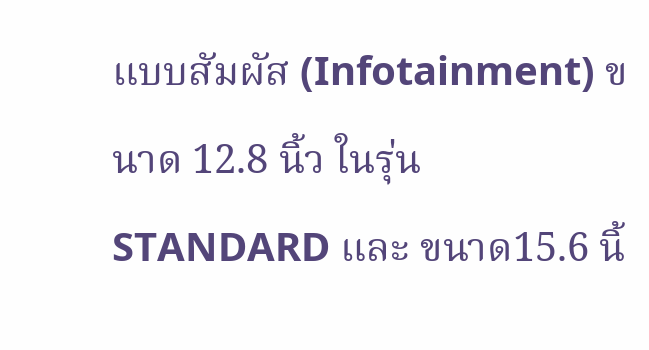แบบสัมผัส (Infotainment) ขนาด 12.8 นิ้ว ในรุ่น STANDARD และ ขนาด15.6 นิ้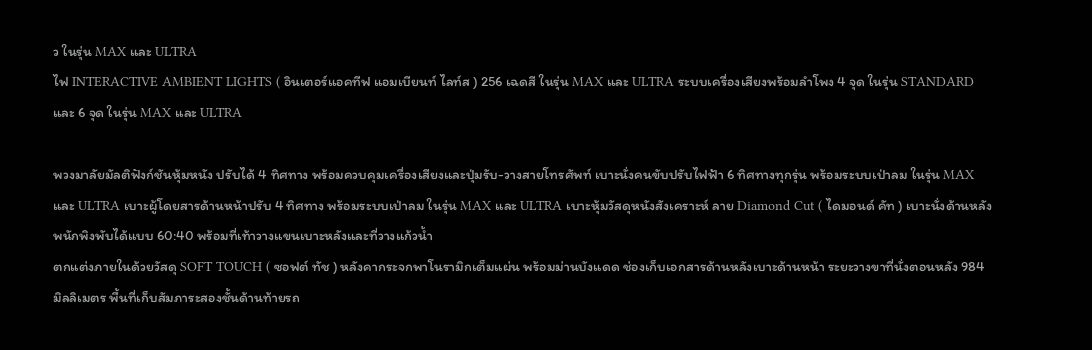ว ในรุ่น MAX และ ULTRA
ไฟ INTERACTIVE AMBIENT LIGHTS ( อินเตอร์แอคทีฟ แอมเบียนท์ ไลท์ส ) 256 เฉดสี ในรุ่น MAX และ ULTRA ระบบเครื่องเสียงพร้อมลำโพง 4 จุด ในรุ่น STANDARD และ 6 จุด ในรุ่น MAX และ ULTRA

พวงมาลัยมัลติฟังก์ชันหุ้มหนัง ปรับได้ 4 ทิศทาง พร้อมควบคุมเครื่องเสียงและปุ่มรับ-วางสายโทรศัพท์ เบาะนั่งคนขับปรับไฟฟ้า 6 ทิศทางทุกรุ่น พร้อมระบบเป่าลม ในรุ่น MAX และ ULTRA เบาะผู้โดยสารด้านหน้าปรับ 4 ทิศทาง พร้อมระบบเป่าลม ในรุ่น MAX และ ULTRA เบาะหุ้มวัสดุหนังสังเคราะห์ ลาย Diamond Cut ( ไดมอนด์ คัท ) เบาะนั่งด้านหลังพนักพิงพับได้แบบ 60:40 พร้อมที่เท้าวางแขนเบาะหลังและที่วางแก้วน้ำ
ตกแต่งภายในด้วยวัสดุ SOFT TOUCH ( ซอฟต์ ทัช ) หลังคากระจกพาโนรามิกเต็มแผ่น พร้อมม่านบังแดด ช่องเก็บเอกสารด้านหลังเบาะด้านหน้า ระยะวางขาที่นั่งตอนหลัง 984 มิลลิเมตร พื้นที่เก็บสัมภาระสองชั้นด้านท้ายรถ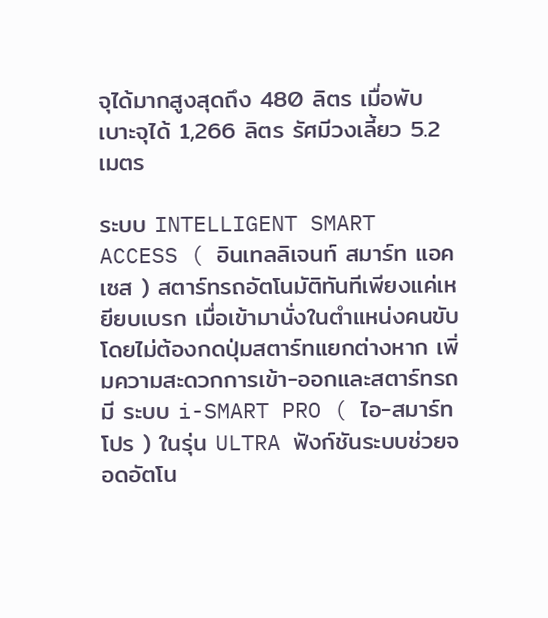จุได้มากสูงสุดถึง 480 ลิตร เมื่อพับเบาะจุได้ 1,266 ลิตร รัศมีวงเลี้ยว 5.2 เมตร

ระบบ INTELLIGENT SMART ACCESS ( อินเทลลิเจนท์ สมาร์ท แอคเซส ) สตาร์ทรถอัตโนมัติทันทีเพียงแค่เหยียบเบรก เมื่อเข้ามานั่งในตำแหน่งคนขับ โดยไม่ต้องกดปุ่มสตาร์ทแยกต่างหาก เพิ่มความสะดวกการเข้า-ออกและสตาร์ทรถ
มี ระบบ i-SMART PRO ( ไอ-สมาร์ท โปร ) ในรุ่น ULTRA ฟังก์ชันระบบช่วยจอดอัตโน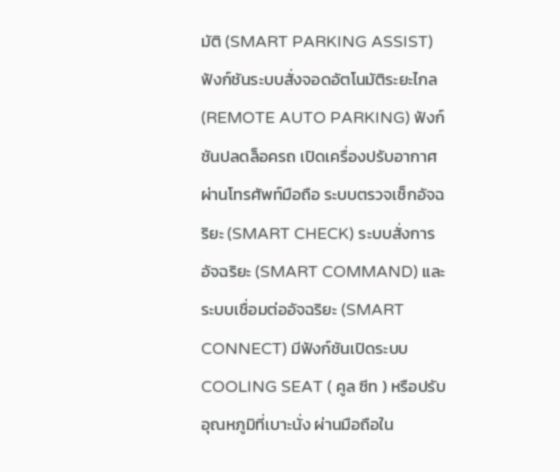มัติ (SMART PARKING ASSIST) ฟังก์ชันระบบสั่งจอดอัตโนมัติระยะไกล (REMOTE AUTO PARKING) ฟังก์ชันปลดล็อครถ เปิดเครื่องปรับอากาศผ่านโทรศัพท์มือถือ ระบบตรวจเช็กอัจฉริยะ (SMART CHECK) ระบบสั่งการอัจฉริยะ (SMART COMMAND) และ ระบบเชื่อมต่ออัจฉริยะ (SMART CONNECT) มีฟังก์ชันเปิดระบบ COOLING SEAT ( คูล ซีท ) หรือปรับอุณหภูมิที่เบาะนั่ง ผ่านมือถือใน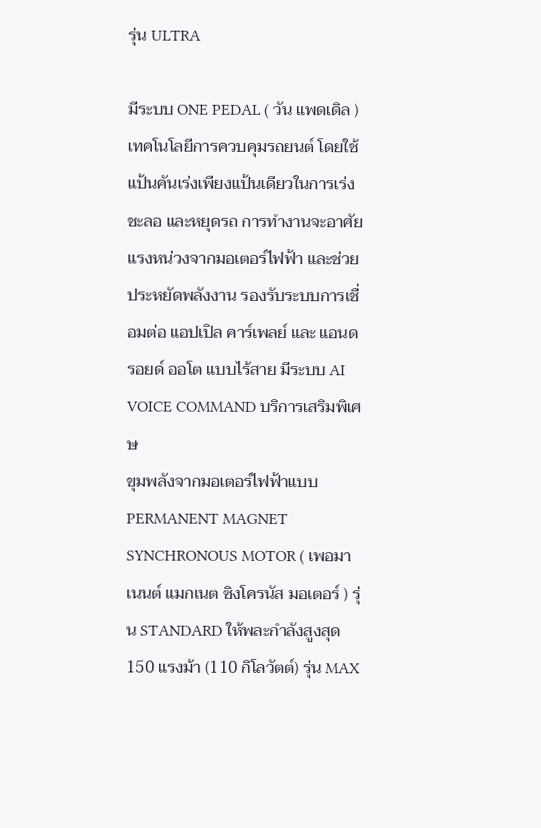รุ่น ULTRA

มีระบบ ONE PEDAL ( วัน แพดเดิล ) เทคโนโลยีการควบคุมรถยนต์ โดยใช้แป้นคันเร่งเพียงแป้นเดียวในการเร่ง ชะลอ และหยุดรถ การทำงานจะอาศัยแรงหน่วงจากมอเตอร์ไฟฟ้า และช่วยประหยัดพลังงาน รองรับระบบการเชื่อมต่อ แอปเปิล คาร์เพลย์ และ แอนดรอยด์ ออโต แบบไร้สาย มีระบบ AI VOICE COMMAND บริการเสริมพิเศษ
ขุมพลังจากมอเตอร์ไฟฟ้าแบบ PERMANENT MAGNET SYNCHRONOUS MOTOR ( เพอมาเนนต์ แมกเนต ซิงโครนัส มอเตอร์ ) รุ่น STANDARD ให้พละกำลังสูงสุด 150 แรงม้า (110 กิโลวัตต์) รุ่น MAX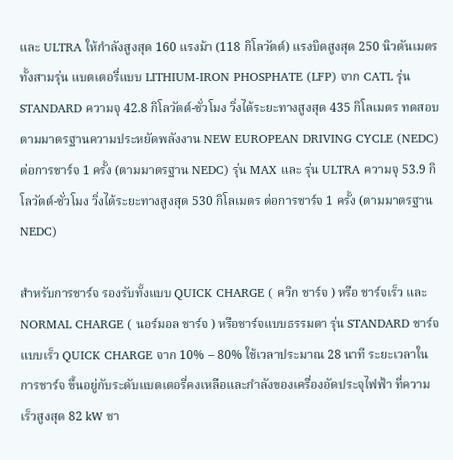และ ULTRA ให้กำลังสูงสุด 160 แรงม้า (118 กิโลวัตต์) แรงบิดสูงสุด 250 นิวตันเมตร ทั้งสามรุ่น แบตเตอรี่แบบ LITHIUM-IRON PHOSPHATE (LFP) จาก CATL รุ่น STANDARD ความจุ 42.8 กิโลวัตต์-ชั่วโมง วิ่งได้ระยะทางสูงสุด 435 กิโลเมตร ทดสอบตามมาตรฐานความประหยัดพลังงาน NEW EUROPEAN DRIVING CYCLE (NEDC) ต่อการชาร์จ 1 ครั้ง (ตามมาตรฐาน NEDC) รุ่น MAX และ รุ่น ULTRA ความจุ 53.9 กิโลวัตต์-ชั่วโมง วิ่งได้ระยะทางสูงสุด 530 กิโลเมตร ต่อการชาร์จ 1 ครั้ง (ตามมาตรฐาน NEDC)

สำหรับการชาร์จ รองรับทั้งแบบ QUICK CHARGE ( ควิก ชาร์จ ) หรือ ชาร์จเร็ว และ NORMAL CHARGE ( นอร์มอล ชาร์จ ) หรือชาร์จแบบธรรมดา รุ่น STANDARD ชาร์จแบบเร็ว QUICK CHARGE จาก 10% – 80% ใช้เวลาประมาณ 28 นาที ระยะเวลาในการชาร์จ ขึ้นอยู่กับระดับแบตเตอรี่คงเหลือและกำลังของเครื่องอัดประจุไฟฟ้า ที่ความเร็วสูงสุด 82 kW ชา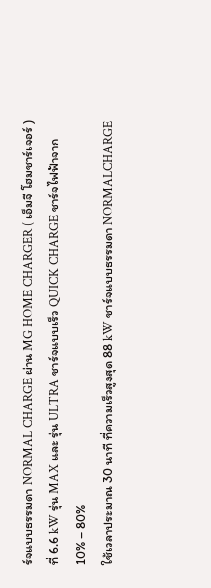ร์จแบบธรรมดา NORMAL CHARGE ผ่าน MG HOME CHARGER ( เอ็มจี โฮมชาร์เจอร์ ) ที่ 6.6 kW รุ่น MAX และ รุ่น ULTRA ชาร์จแบบเร็ว QUICK CHARGE ชาร์จไฟฟ้าจาก 10% – 80%
ใช้เวลาประมาณ 30 นาที ที่ความเร็วสูงสุด 88 kW ชาร์จแบบธรรมดา NORMALCHARGE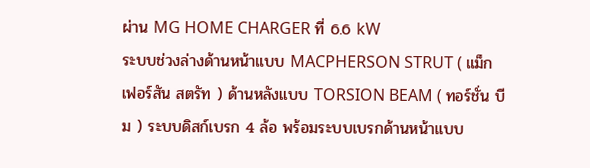ผ่าน MG HOME CHARGER ที่ 6.6 kW
ระบบช่วงล่างด้านหน้าแบบ MACPHERSON STRUT ( แม็กเฟอร์สัน สตรัท ) ด้านหลังแบบ TORSION BEAM ( ทอร์ชั่น บีม ) ระบบดิสก์เบรก 4 ล้อ พร้อมระบบเบรกด้านหน้าแบบ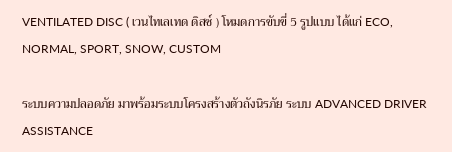VENTILATED DISC ( เวนไทเลเทด ดิสซ์ ) โหมดการขับขี่ 5 รูปแบบ ได้แก่ ECO, NORMAL, SPORT, SNOW, CUSTOM

ระบบความปลอดภัย มาพร้อมระบบโครงสร้างตัวถังนิรภัย ระบบ ADVANCED DRIVER ASSISTANCE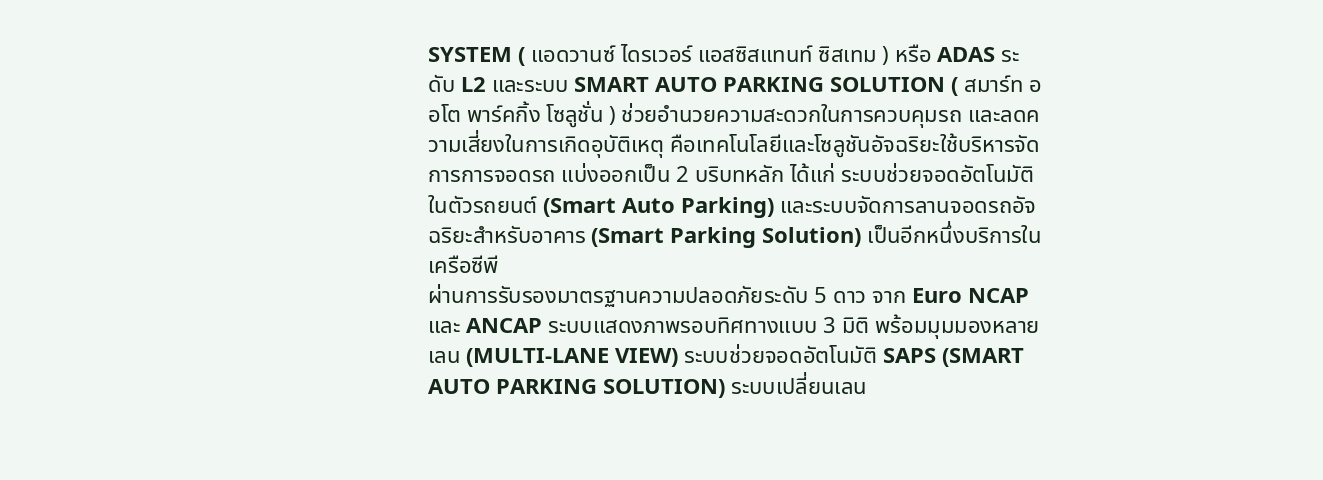SYSTEM ( แอดวานซ์ ไดรเวอร์ แอสซิสแทนท์ ซิสเทม ) หรือ ADAS ระดับ L2 และระบบ SMART AUTO PARKING SOLUTION ( สมาร์ท ออโต พาร์คกิ้ง โซลูชั่น ) ช่วยอำนวยความสะดวกในการควบคุมรถ และลดความเสี่ยงในการเกิดอุบัติเหตุ คือเทคโนโลยีและโซลูชันอัจฉริยะใช้บริหารจัดการการจอดรถ แบ่งออกเป็น 2 บริบทหลัก ได้แก่ ระบบช่วยจอดอัตโนมัติในตัวรถยนต์ (Smart Auto Parking) และระบบจัดการลานจอดรถอัจฉริยะสำหรับอาคาร (Smart Parking Solution) เป็นอีกหนึ่งบริการในเครือซีพี
ผ่านการรับรองมาตรฐานความปลอดภัยระดับ 5 ดาว จาก Euro NCAP และ ANCAP ระบบแสดงภาพรอบทิศทางแบบ 3 มิติ พร้อมมุมมองหลายเลน (MULTI-LANE VIEW) ระบบช่วยจอดอัตโนมัติ SAPS (SMART AUTO PARKING SOLUTION) ระบบเปลี่ยนเลน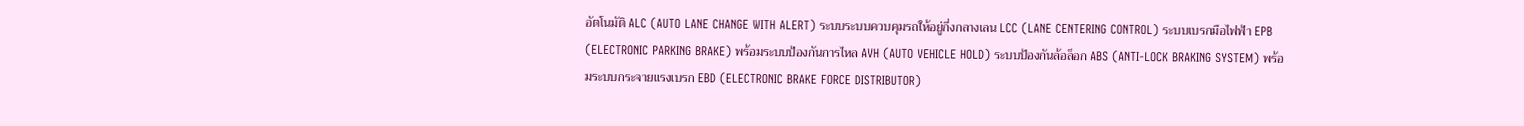อัตโนมัติ ALC (AUTO LANE CHANGE WITH ALERT) ระบบระบบควบคุมรถให้อยู่กึ่งกลางเลน LCC (LANE CENTERING CONTROL) ระบบเบรกมือไฟฟ้า EPB (ELECTRONIC PARKING BRAKE) พร้อมระบบป้องกันการไหล AVH (AUTO VEHICLE HOLD) ระบบป้องกันล้อล็อก ABS (ANTI-LOCK BRAKING SYSTEM) พร้อมระบบกระจายแรงเบรก EBD (ELECTRONIC BRAKE FORCE DISTRIBUTOR)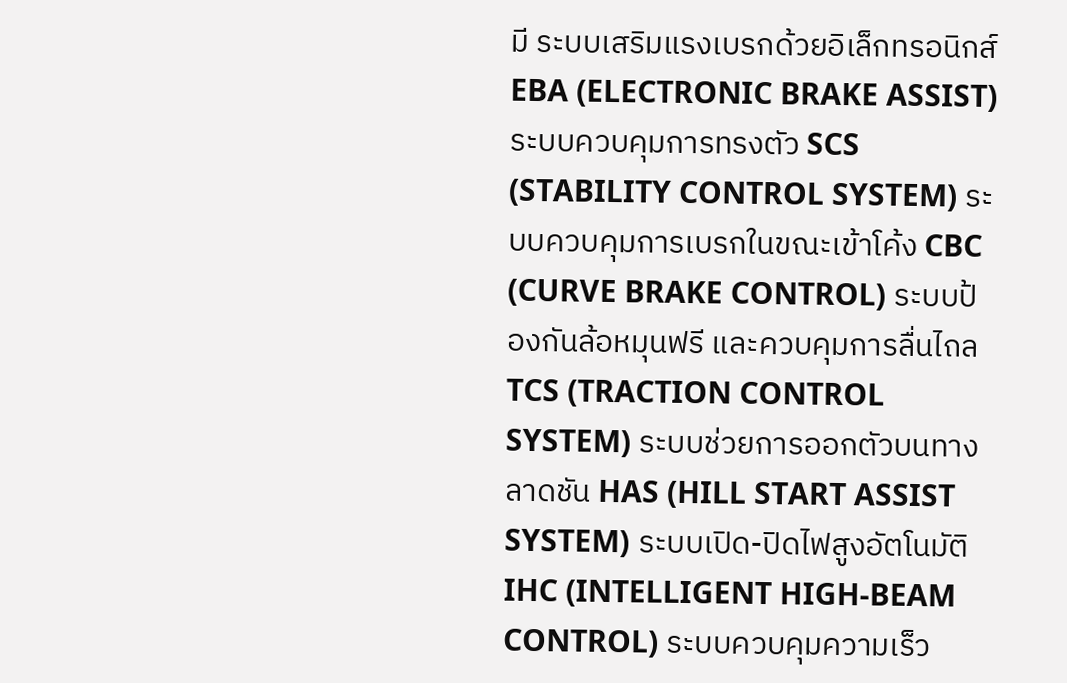มี ระบบเสริมแรงเบรกด้วยอิเล็กทรอนิกส์ EBA (ELECTRONIC BRAKE ASSIST) ระบบควบคุมการทรงตัว SCS (STABILITY CONTROL SYSTEM) ระบบควบคุมการเบรกในขณะเข้าโค้ง CBC (CURVE BRAKE CONTROL) ระบบป้องกันล้อหมุนฟรี และควบคุมการลื่นไถล TCS (TRACTION CONTROL SYSTEM) ระบบช่วยการออกตัวบนทางลาดชัน HAS (HILL START ASSIST SYSTEM) ระบบเปิด-ปิดไฟสูงอัตโนมัติ IHC (INTELLIGENT HIGH-BEAM CONTROL) ระบบควบคุมความเร็ว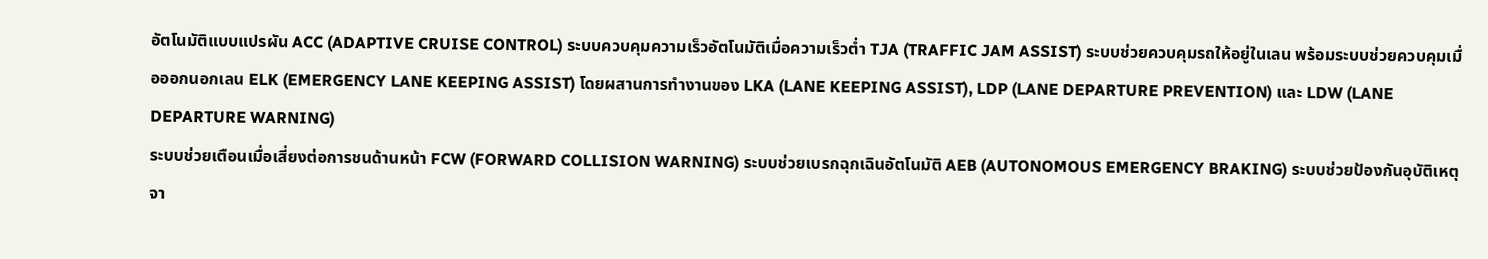อัตโนมัติแบบแปรผัน ACC (ADAPTIVE CRUISE CONTROL) ระบบควบคุมความเร็วอัตโนมัติเมื่อความเร็วต่ำ TJA (TRAFFIC JAM ASSIST) ระบบช่วยควบคุมรถให้อยู่ในเลน พร้อมระบบช่วยควบคุมเมื่อออกนอกเลน ELK (EMERGENCY LANE KEEPING ASSIST) โดยผสานการทำงานของ LKA (LANE KEEPING ASSIST), LDP (LANE DEPARTURE PREVENTION) และ LDW (LANE
DEPARTURE WARNING)
ระบบช่วยเตือนเมื่อเสี่ยงต่อการชนด้านหน้า FCW (FORWARD COLLISION WARNING) ระบบช่วยเบรกฉุกเฉินอัตโนมัติ AEB (AUTONOMOUS EMERGENCY BRAKING) ระบบช่วยป้องกันอุบัติเหตุจา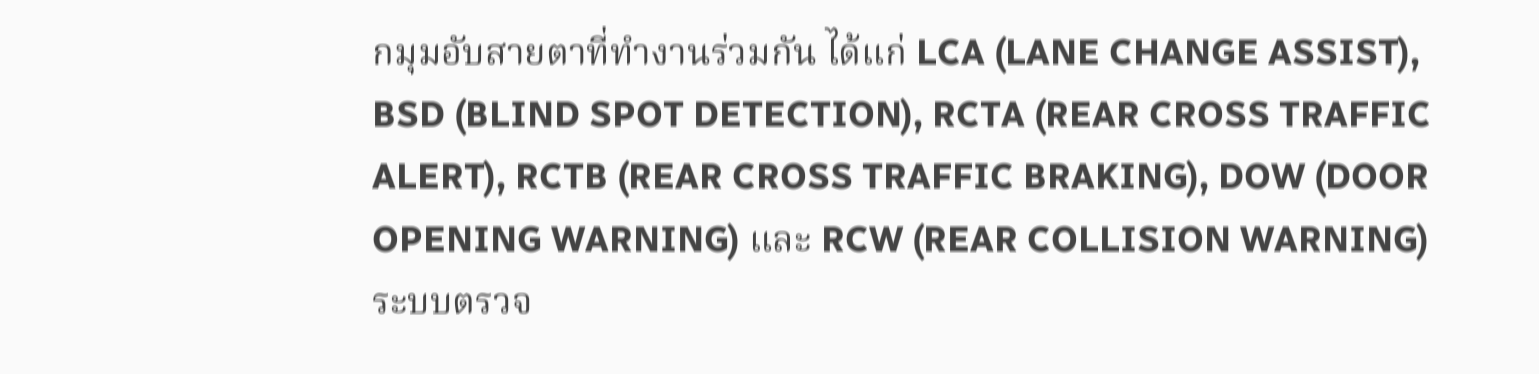กมุมอับสายตาที่ทำงานร่วมกัน ได้แก่ LCA (LANE CHANGE ASSIST), BSD (BLIND SPOT DETECTION), RCTA (REAR CROSS TRAFFIC ALERT), RCTB (REAR CROSS TRAFFIC BRAKING), DOW (DOOR OPENING WARNING) และ RCW (REAR COLLISION WARNING) ระบบตรวจ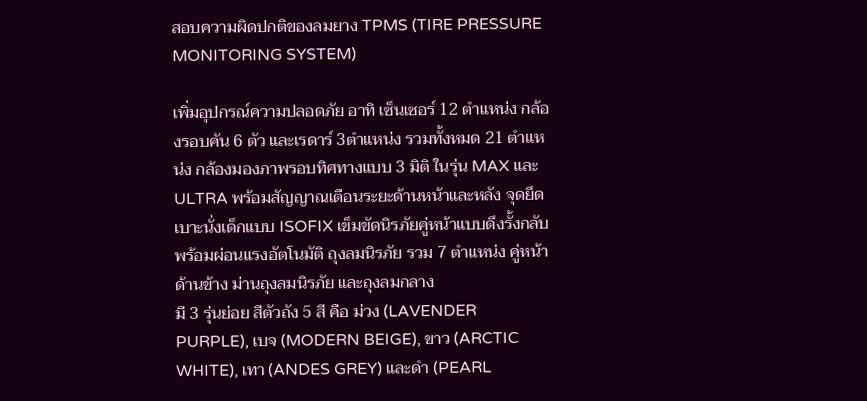สอบความผิดปกติของลมยาง TPMS (TIRE PRESSURE MONITORING SYSTEM)

เพิ่มอุปกรณ์ความปลอดภัย อาทิ เซ็นเซอร์ 12 ตำแหน่ง กล้องรอบคัน 6 ตัว และเรดาร์ 3ตำแหน่ง รวมทั้งหมด 21 ตำแหน่ง กล้องมองภาพรอบทิศทางแบบ 3 มิติ ในรุ่น MAX และ ULTRA พร้อมสัญญาณเตือนระยะด้านหน้าและหลัง จุดยึดเบาะนั่งเด็กแบบ ISOFIX เข็มขัดนิรภัยคู่หน้าแบบดึงรั้งกลับพร้อมผ่อนแรงอัตโนมัติ ถุงลมนิรภัย รวม 7 ตำแหน่ง คู่หน้า ด้านข้าง ม่านถุงลมนิรภัย และถุงลมกลาง
มี 3 รุ่นย่อย สีตัวถัง 5 สี คือ ม่วง (LAVENDER PURPLE), เบจ (MODERN BEIGE), ขาว (ARCTIC WHITE), เทา (ANDES GREY) และดำ (PEARL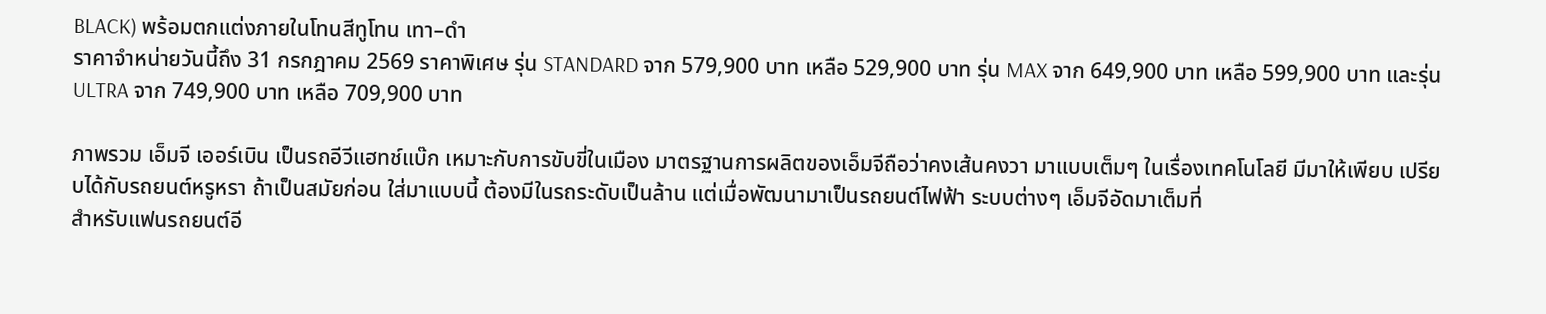BLACK) พร้อมตกแต่งภายในโทนสีทูโทน เทา–ดำ
ราคาจำหน่ายวันนี้ถึง 31 กรกฎาคม 2569 ราคาพิเศษ รุ่น STANDARD จาก 579,900 บาท เหลือ 529,900 บาท รุ่น MAX จาก 649,900 บาท เหลือ 599,900 บาท และรุ่น ULTRA จาก 749,900 บาท เหลือ 709,900 บาท

ภาพรวม เอ็มจี เออร์เบิน เป็นรถอีวีแฮทช์แบ๊ก เหมาะกับการขับขี่ในเมือง มาตรฐานการผลิตของเอ็มจีถือว่าคงเส้นคงวา มาแบบเต็มๆ ในเรื่องเทคโนโลยี มีมาให้เพียบ เปรียบได้กับรถยนต์หรูหรา ถ้าเป็นสมัยก่อน ใส่มาแบบนี้ ต้องมีในรถระดับเป็นล้าน แต่เมื่อพัฒนามาเป็นรถยนต์ไฟฟ้า ระบบต่างๆ เอ็มจีอัดมาเต็มที่
สำหรับแฟนรถยนต์อี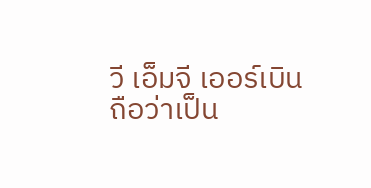วี เอ็มจี เออร์เบิน ถือว่าเป็น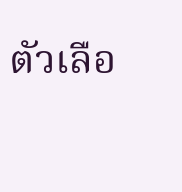ตัวเลือ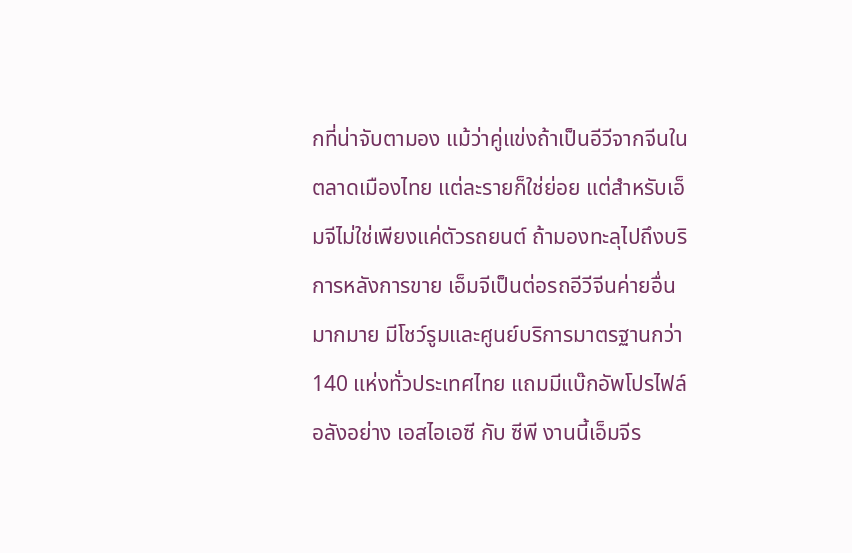กที่น่าจับตามอง แม้ว่าคู่แข่งถ้าเป็นอีวีจากจีนในตลาดเมืองไทย แต่ละรายก็ใช่ย่อย แต่สำหรับเอ็มจีไม่ใช่เพียงแค่ตัวรถยนต์ ถ้ามองทะลุไปถึงบริการหลังการขาย เอ็มจีเป็นต่อรถอีวีจีนค่ายอื่นมากมาย มีโชว์รูมและศูนย์บริการมาตรฐานกว่า 140 แห่งทั่วประเทศไทย แถมมีแบ๊กอัพโปรไฟล์อลังอย่าง เอสไอเอซี กับ ซีพี งานนี้เอ็มจีร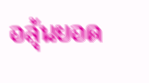อลุ้นยอด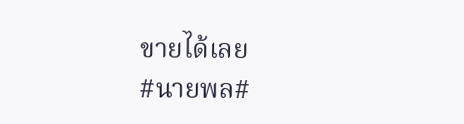ขายได้เลย
#นายพล#